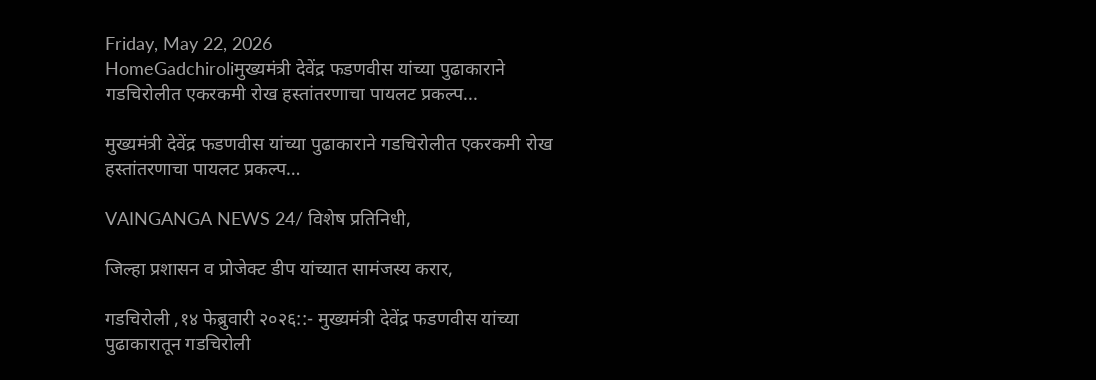Friday, May 22, 2026
HomeGadchiroliमुख्यमंत्री देवेंद्र फडणवीस यांच्या पुढाकाराने गडचिरोलीत एकरकमी रोख हस्तांतरणाचा पायलट प्रकल्प...

मुख्यमंत्री देवेंद्र फडणवीस यांच्या पुढाकाराने गडचिरोलीत एकरकमी रोख हस्तांतरणाचा पायलट प्रकल्प…

VAINGANGA NEWS 24/ विशेष प्रतिनिधी,

जिल्हा प्रशासन व प्रोजेक्ट डीप यांच्यात सामंजस्य करार,

गडचिरोली ,१४ फेब्रुवारी २०२६::- मुख्यमंत्री देवेंद्र फडणवीस यांच्या पुढाकारातून गडचिरोली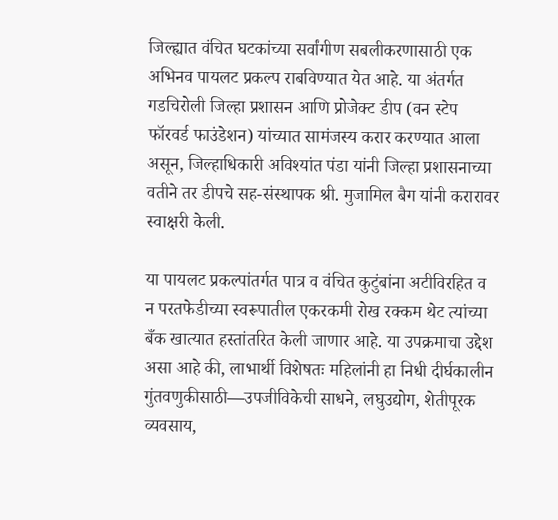जिल्ह्यात वंचित घटकांच्या सर्वांगीण सबलीकरणासाठी एक अभिनव पायलट प्रकल्प राबविण्यात येत आहे. या अंतर्गत गडचिरोली जिल्हा प्रशासन आणि प्रोजेक्ट डीप (वन स्टेप फॉरवर्ड फाउंडेशन) यांच्यात सामंजस्य करार करण्यात आला असून, जिल्हाधिकारी अविश्यांत पंडा यांनी जिल्हा प्रशासनाच्या वतीने तर डीपचे सह-संस्थापक श्री. मुजामिल बैग यांनी करारावर स्वाक्षरी केली.

या पायलट प्रकल्पांतर्गत पात्र व वंचित कुटुंबांना अटीविरहित व न परतफेडीच्या स्वरूपातील एकरकमी रोख रक्कम थेट त्यांच्या बँक खात्यात हस्तांतरित केली जाणार आहे. या उपक्रमाचा उद्देश असा आहे की, लाभार्थी विशेषतः महिलांनी हा निधी दीर्घकालीन गुंतवणुकीसाठी—उपजीविकेची साधने, लघुउद्योग, शेतीपूरक व्यवसाय,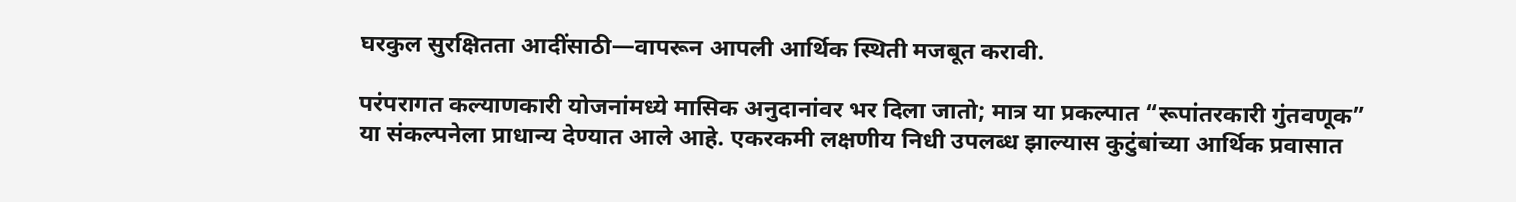घरकुल सुरक्षितता आदींसाठी—वापरून आपली आर्थिक स्थिती मजबूत करावी.

परंपरागत कल्याणकारी योजनांमध्ये मासिक अनुदानांवर भर दिला जातो; मात्र या प्रकल्पात “रूपांतरकारी गुंतवणूक” या संकल्पनेला प्राधान्य देण्यात आले आहे. एकरकमी लक्षणीय निधी उपलब्ध झाल्यास कुटुंबांच्या आर्थिक प्रवासात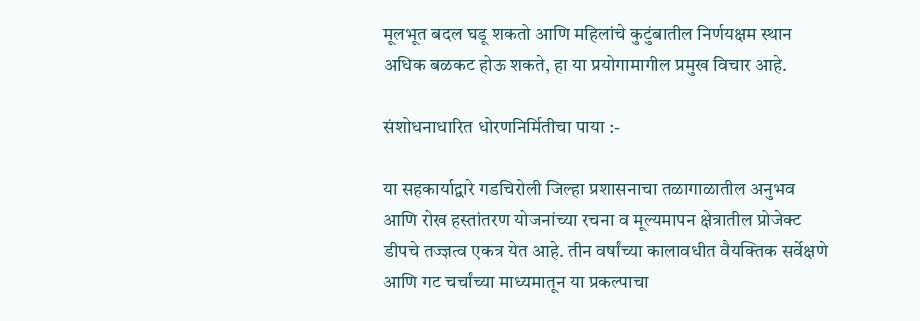मूलभूत बदल घडू शकतो आणि महिलांचे कुटुंबातील निर्णयक्षम स्थान अधिक बळकट होऊ शकते, हा या प्रयोगामागील प्रमुख विचार आहे.

संशोधनाधारित धोरणनिर्मितीचा पाया :-

या सहकार्याद्वारे गडचिरोली जिल्हा प्रशासनाचा तळागाळातील अनुभव आणि रोख हस्तांतरण योजनांच्या रचना व मूल्यमापन क्षेत्रातील प्रोजेक्ट डीपचे तज्ज्ञत्व एकत्र येत आहे. तीन वर्षांच्या कालावधीत वैयक्तिक सर्वेक्षणे आणि गट चर्चांच्या माध्यमातून या प्रकल्पाचा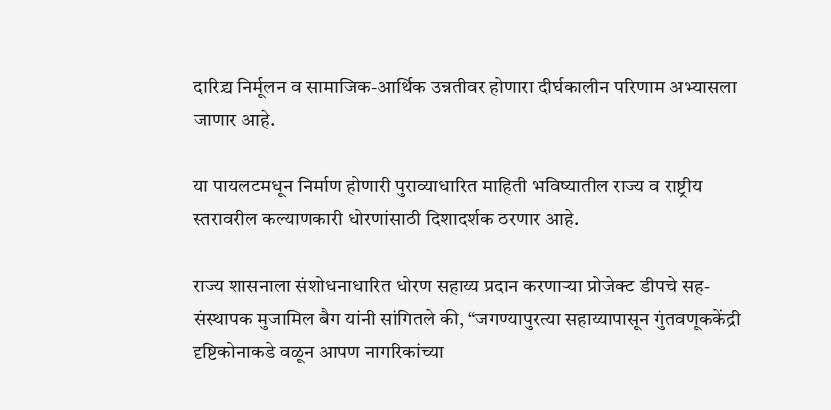दारिद्र्य निर्मूलन व सामाजिक-आर्थिक उन्नतीवर होणारा दीर्घकालीन परिणाम अभ्यासला जाणार आहे.

या पायलटमधून निर्माण होणारी पुराव्याधारित माहिती भविष्यातील राज्य व राष्ट्रीय स्तरावरील कल्याणकारी धोरणांसाठी दिशादर्शक ठरणार आहे.

राज्य शासनाला संशोधनाधारित धोरण सहाय्य प्रदान करणाऱ्या प्रोजेक्ट डीपचे सह-संस्थापक मुजामिल बैग यांनी सांगितले की, “जगण्यापुरत्या सहाय्यापासून गुंतवणूककेंद्री दृष्टिकोनाकडे वळून आपण नागरिकांच्या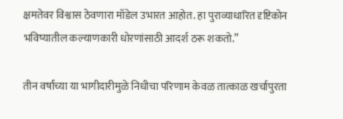क्षमतेवर विश्वास ठेवणारा मॉडेल उभारत आहोत. हा पुराव्याधारित दृष्टिकोन भविष्यातील कल्याणकारी धोरणांसाठी आदर्श ठरू शकतो.”

तीन वर्षांच्या या भागीदारीमुळे निधीचा परिणाम केवळ तात्काळ खर्चापुरता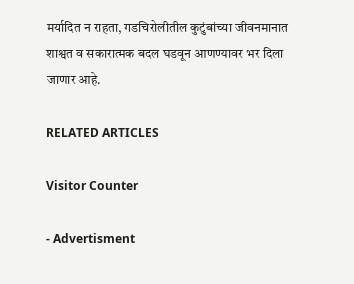मर्यादित न राहता, गडचिरोलीतील कुटुंबांच्या जीवनमानात शाश्वत व सकारात्मक बदल घडवून आणण्यावर भर दिला जाणार आहे.

RELATED ARTICLES

Visitor Counter

- Advertisment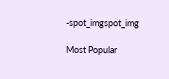-spot_imgspot_img

Most Popular